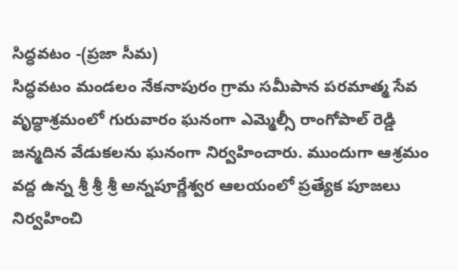సిద్ధవటం -(ప్రజా సీమ)
సిద్ధవటం మండలం నేకనాపురం గ్రామ సమీపాన పరమాత్మ సేవ వృద్ధాశ్రమంలో గురువారం ఘనంగా ఎమ్మెల్సీ రాంగోపాల్ రెడ్డి జన్మదిన వేడుకలను ఘనంగా నిర్వహించారు. ముందుగా ఆశ్రమం వద్ద ఉన్న శ్రీ శ్రీ శ్రీ అన్నపూర్ణేశ్వర ఆలయంలో ప్రత్యేక పూజలు నిర్వహించి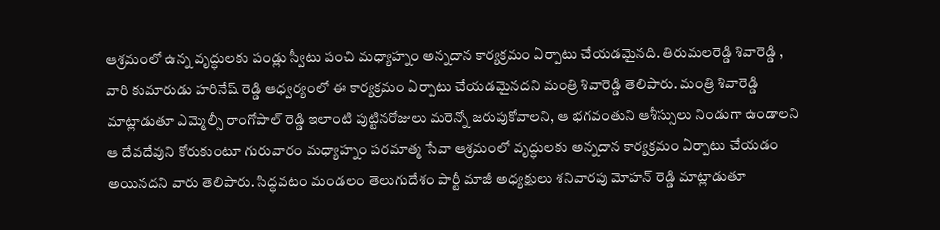ఆశ్రమంలో ఉన్న వృద్ధులకు పండ్లు స్వీటు పంచి మధ్యాహ్నం అన్నదాన కార్యక్రమం ఏర్పాటు చేయడమైనది. తిరుమలరెడ్డి శివారెడ్డి , వారి కుమారుడు హరినేష్ రెడ్డి ఆధ్వర్యంలో ఈ కార్యక్రమం ఏర్పాటు చేయడమైనదని మంత్రి శివారెడ్డి తెలిపారు. మంత్రి శివారెడ్డి మాట్లాడుతూ ఎమ్మెల్సీ రాంగోపాల్ రెడ్డి ఇలాంటి పుట్టినరోజులు మరెన్నో జరుపుకోవాలని, ఆ భగవంతుని ఆశీస్సులు నిండుగా ఉండాలని ఆ దేవదేవుని కోరుకుంటూ గురువారం మధ్యాహ్నం పరమాత్మ సేవా ఆశ్రమంలో వృద్ధులకు అన్నదాన కార్యక్రమం ఏర్పాటు చేయడం అయినదని వారు తెలిపారు. సిద్ధవటం మండలం తెలుగుదేశం పార్టీ మాజీ అధ్యక్షులు శనివారపు మోహన్ రెడ్డి మాట్లాడుతూ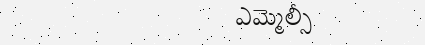ఎమ్మెల్సీ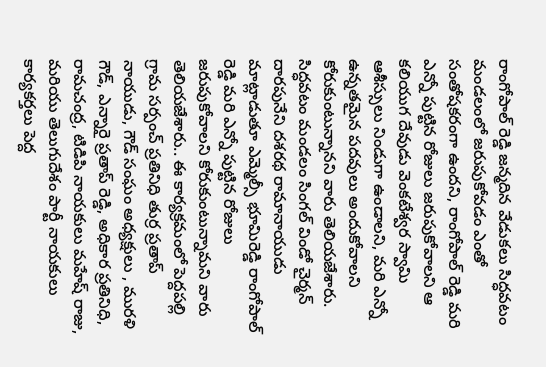రాంగోపాల్ రెడ్డి జన్మదిన వేడుకలు సిద్ధవటం మండలంలో జరుపుకోవడం ఎంతో సంతోషకరంగా ఉందని, రాంగోపాల్ రెడ్డి మరి ఎన్నో పుట్టిన రోజులు జరుపుకోవాలని ఆ కలియుగ దేవుడు వెంకటేశ్వర స్వామి ఆశీస్సులు నిండుగా ఉండాలని, మరి ఎన్నో ఉన్నతమైన పదవులు అందుకోవాలని కోరుకుంటున్నానని వారు తెలియజేశారు. సిద్ధవటం మండలం సింగల్ విండో చైర్మన్ దారపునేని దశరథ రామానాయుడు మాట్లాడుతూ ఎమ్మెల్సీ భూమిరెడ్డి రాంగోపాల్ రెడ్డి మరి ఎన్నో పుట్టిన రోజులు జరుపుకోవాలని కోరుకుంటున్నామని వారు తెలియజేశారు.. ఈ కార్యక్రమంలో పెద్దపల్లి గ్రామ సర్పంచ్ ప్రతినిధి తుర్ర ప్రతాప్ నాయుడు, గౌడ్ సంఘం అధ్యక్షులు , మురళి గౌడ్, ఎన్నారై ప్రతాప్ రెడ్డి, అధికార ప్రతినిధి, రామచంద్ర, టిడిపి నాయకులు మహేష్ రాజు, మరియు తెలుగుదేశం పార్టీ నాయకులు కార్యకర్తలు పెద్ద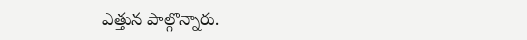ఎత్తున పాల్గొన్నారు.